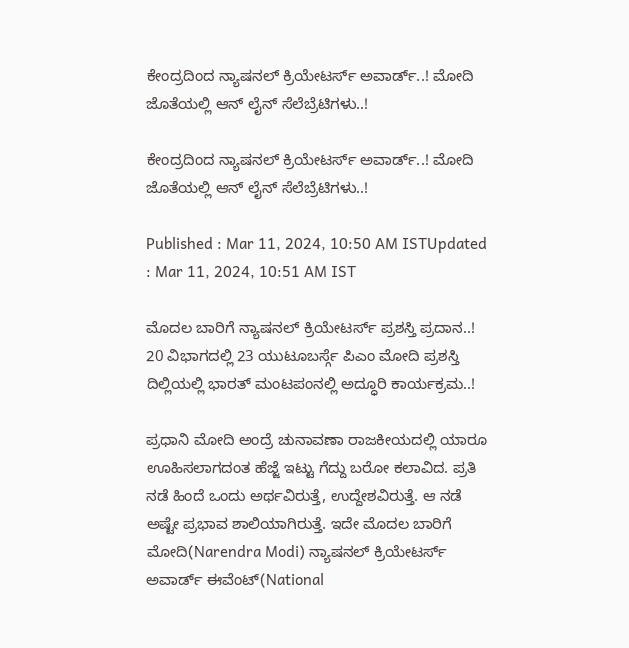ಕೇಂದ್ರದಿಂದ ನ್ಯಾಷನಲ್ ಕ್ರಿಯೇಟರ್ಸ್ ಅವಾರ್ಡ್..! ಮೋದಿ ಜೊತೆಯಲ್ಲಿ ಆನ್ ಲೈನ್ ಸೆಲೆಬ್ರೆಟಿಗಳು..!

ಕೇಂದ್ರದಿಂದ ನ್ಯಾಷನಲ್ ಕ್ರಿಯೇಟರ್ಸ್ ಅವಾರ್ಡ್..! ಮೋದಿ ಜೊತೆಯಲ್ಲಿ ಆನ್ ಲೈನ್ ಸೆಲೆಬ್ರೆಟಿಗಳು..!

Published : Mar 11, 2024, 10:50 AM ISTUpdated : Mar 11, 2024, 10:51 AM IST

ಮೊದಲ ಬಾರಿಗೆ ನ್ಯಾಷನಲ್ ಕ್ರಿಯೇಟರ್ಸ್ ಪ್ರಶಸ್ತಿ ಪ್ರದಾನ..!
20 ವಿಭಾಗದಲ್ಲಿ 23 ಯುಟೂಬರ್ಸ್ಗೆ ಪಿಎಂ ಮೋದಿ ಪ್ರಶಸ್ತಿ
ದಿಲ್ಲಿಯಲ್ಲಿ ಭಾರತ್ ಮಂಟಪಂನಲ್ಲಿ ಅದ್ಧೂರಿ ಕಾರ್ಯಕ್ರಮ..!

ಪ್ರಧಾನಿ ಮೋದಿ ಅಂದ್ರೆ ಚುನಾವಣಾ ರಾಜಕೀಯದಲ್ಲಿ ಯಾರೂ ಊಹಿಸಲಾಗದಂತ ಹೆಜ್ಜೆ ಇಟ್ಟು ಗೆದ್ದು ಬರೋ ಕಲಾವಿದ. ಪ್ರತಿ ನಡೆ ಹಿಂದೆ ಒಂದು ಅರ್ಥವಿರುತ್ತೆ, ಉದ್ದೇಶವಿರುತ್ತೆ. ಆ ನಡೆ ಅಷ್ಟೇ ಪ್ರಭಾವ ಶಾಲಿಯಾಗಿರುತ್ತೆ. ಇದೇ ಮೊದಲ ಬಾರಿಗೆ ಮೋದಿ(Narendra Modi) ನ್ಯಾಷನಲ್ ಕ್ರಿಯೇಟರ್ಸ್ ಅವಾರ್ಡ್ ಈವೆಂಟ್(National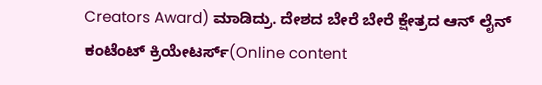Creators Award) ಮಾಡಿದ್ರು. ದೇಶದ ಬೇರೆ ಬೇರೆ ಕ್ಷೇತ್ರದ ಆನ್ ಲೈನ್ ಕಂಟೆಂಟ್ ಕ್ರಿಯೇಟರ್ಸ್(Online content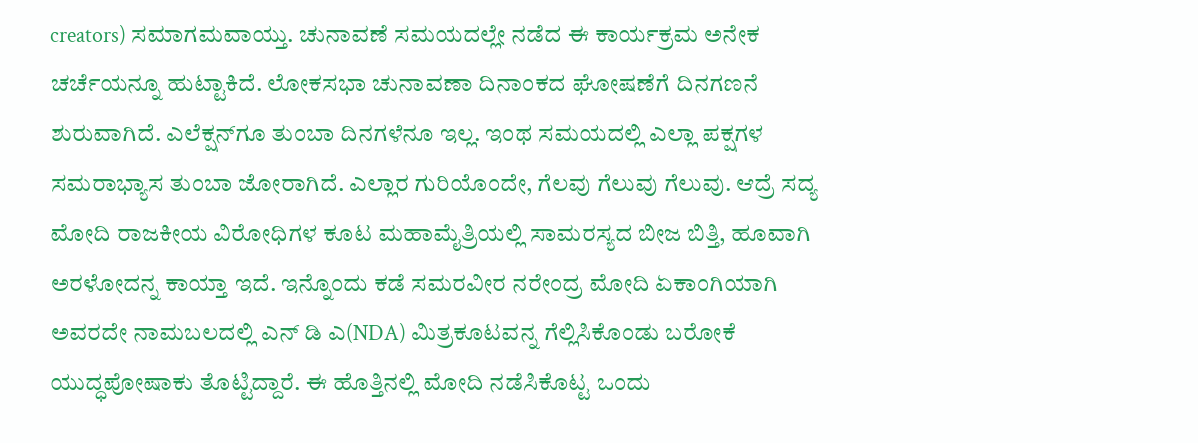creators) ಸಮಾಗಮವಾಯ್ತು. ಚುನಾವಣೆ ಸಮಯದಲ್ಲೇ ನಡೆದ ಈ ಕಾರ್ಯಕ್ರಮ ಅನೇಕ ಚರ್ಚೆಯನ್ನೂ ಹುಟ್ಟಾಕಿದೆ. ಲೋಕಸಭಾ ಚುನಾವಣಾ ದಿನಾಂಕದ ಘೋಷಣೆಗೆ ದಿನಗಣನೆ ಶುರುವಾಗಿದೆ. ಎಲೆಕ್ಷನ್‌ಗೂ ತುಂಬಾ ದಿನಗಳೆನೂ ಇಲ್ಲ. ಇಂಥ ಸಮಯದಲ್ಲಿ ಎಲ್ಲಾ ಪಕ್ಷಗಳ ಸಮರಾಭ್ಯಾಸ ತುಂಬಾ ಜೋರಾಗಿದೆ. ಎಲ್ಲಾರ ಗುರಿಯೊಂದೇ, ಗೆಲವು ಗೆಲುವು ಗೆಲುವು. ಆದ್ರೆ ಸದ್ಯ ಮೋದಿ ರಾಜಕೀಯ ವಿರೋಧಿಗಳ ಕೂಟ ಮಹಾಮೈತ್ರಿಯಲ್ಲಿ ಸಾಮರಸ್ಯದ ಬೀಜ ಬಿತ್ತಿ, ಹೂವಾಗಿ ಅರಳೋದನ್ನ ಕಾಯ್ತಾ ಇದೆ. ಇನ್ನೊಂದು ಕಡೆ ಸಮರವೀರ ನರೇಂದ್ರ ಮೋದಿ ಏಕಾಂಗಿಯಾಗಿ ಅವರದೇ ನಾಮಬಲದಲ್ಲಿ ಎನ್ ಡಿ ಎ(NDA) ಮಿತ್ರಕೂಟವನ್ನ ಗೆಲ್ಲಿಸಿಕೊಂಡು ಬರೋಕೆ ಯುದ್ಧಪೋಷಾಕು ತೊಟ್ಟಿದ್ದಾರೆ. ಈ ಹೊತ್ತಿನಲ್ಲಿ ಮೋದಿ ನಡೆಸಿಕೊಟ್ಟ ಒಂದು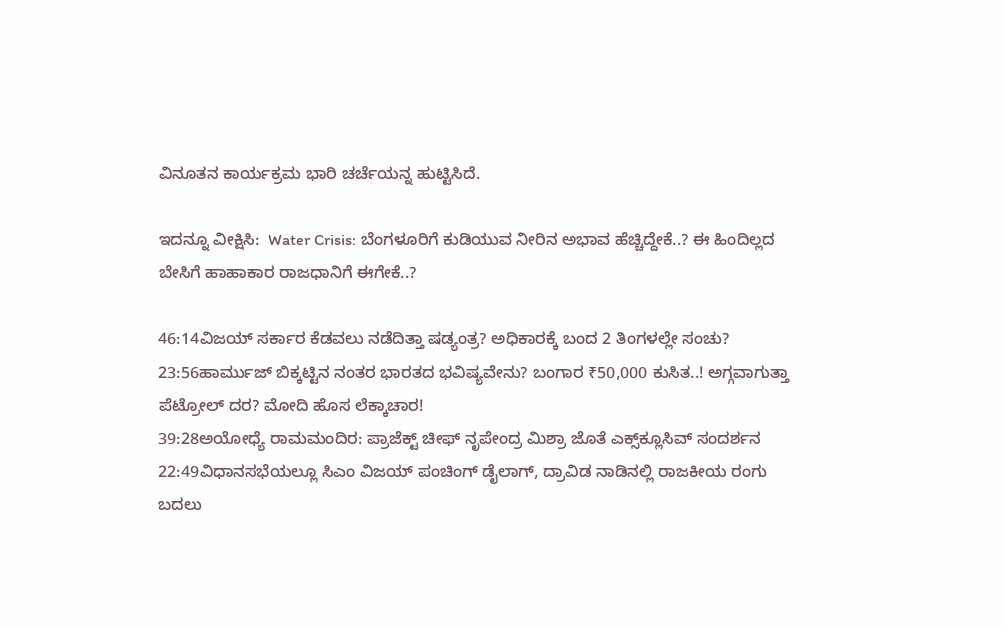ವಿನೂತನ ಕಾರ್ಯಕ್ರಮ ಭಾರಿ ಚರ್ಚೆಯನ್ನ ಹುಟ್ಟಿಸಿದೆ.

ಇದನ್ನೂ ವೀಕ್ಷಿಸಿ:  Water Crisis: ಬೆಂಗಳೂರಿಗೆ ಕುಡಿಯುವ ನೀರಿನ ಅಭಾವ ಹೆಚ್ಚಿದ್ದೇಕೆ..? ಈ ಹಿಂದಿಲ್ಲದ ಬೇಸಿಗೆ ಹಾಹಾಕಾರ ರಾಜಧಾನಿಗೆ ಈಗೇಕೆ..?

46:14ವಿಜಯ್ ಸರ್ಕಾರ ಕೆಡವಲು ನಡೆದಿತ್ತಾ ಷಡ್ಯಂತ್ರ? ಅಧಿಕಾರಕ್ಕೆ ಬಂದ 2 ತಿಂಗಳಲ್ಲೇ ಸಂಚು?
23:56ಹಾರ್ಮುಜ್ ಬಿಕ್ಕಟ್ಟಿನ ನಂತರ ಭಾರತದ ಭವಿಷ್ಯವೇನು? ಬಂಗಾರ ₹50,000 ಕುಸಿತ..! ಅಗ್ಗವಾಗುತ್ತಾ ಪೆಟ್ರೋಲ್ ದರ? ಮೋದಿ ಹೊಸ ಲೆಕ್ಕಾಚಾರ!
39:28ಅಯೋಧ್ಯೆ ರಾಮಮಂದಿರ: ಪ್ರಾಜೆಕ್ಟ್ ಚೀಫ್ ನೃಪೇಂದ್ರ ಮಿಶ್ರಾ ಜೊತೆ ಎಕ್ಸ್‌ಕ್ಲೂಸಿವ್ ಸಂದರ್ಶನ
22:49ವಿಧಾನಸಭೆಯಲ್ಲೂ ಸಿಎಂ ವಿಜಯ್ ಪಂಚಿಂಗ್ ಡೈಲಾಗ್, ದ್ರಾವಿಡ ನಾಡಿನಲ್ಲಿ ರಾಜಕೀಯ ರಂಗು ಬದಲು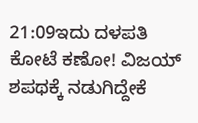21:09ಇದು ದಳಪತಿ ಕೋಟೆ ಕಣೋ! ವಿಜಯ್ ಶಪಥಕ್ಕೆ ನಡುಗಿದ್ದೇಕೆ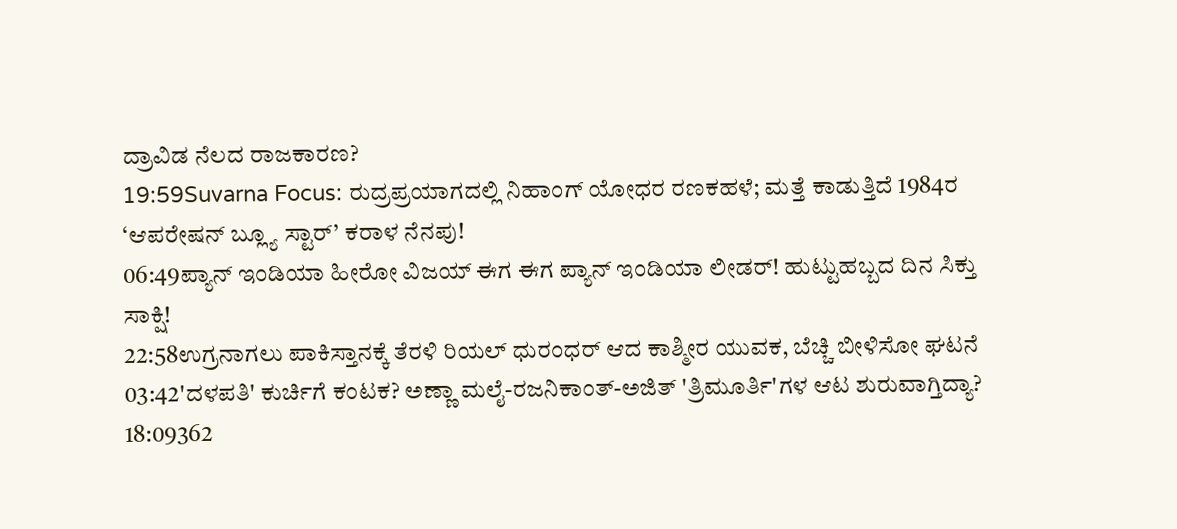ದ್ರಾವಿಡ ನೆಲದ ರಾಜಕಾರಣ?
19:59Suvarna Focus: ರುದ್ರಪ್ರಯಾಗದಲ್ಲಿ ನಿಹಾಂಗ್ ಯೋಧರ ರಣಕಹಳೆ; ಮತ್ತೆ ಕಾಡುತ್ತಿದೆ 1984ರ ‘ಆಪರೇಷನ್ ಬ್ಲ್ಯೂ ಸ್ಟಾರ್’ ಕರಾಳ ನೆನಪು!
06:49ಪ್ಯಾನ್ ಇಂಡಿಯಾ ಹೀರೋ ವಿಜಯ್ ಈಗ ಈಗ ಪ್ಯಾನ್ ಇಂಡಿಯಾ ಲೀಡರ್! ಹುಟ್ಟುಹಬ್ಬದ ದಿನ ಸಿಕ್ತು ಸಾಕ್ಷಿ!
22:58ಉಗ್ರನಾಗಲು ಪಾಕಿಸ್ತಾನಕ್ಕೆ ತೆರಳಿ ರಿಯಲ್ ಧುರಂಧರ್ ಆದ ಕಾಶ್ಮೀರ ಯುವಕ, ಬೆಚ್ಚಿ ಬೀಳಿಸೋ ಘಟನೆ
03:42'ದಳಪತಿ' ಕುರ್ಚಿಗೆ ಕಂಟಕ? ಅಣ್ಣಾ ಮಲೈ-ರಜನಿಕಾಂತ್-ಅಜಿತ್ 'ತ್ರಿಮೂರ್ತಿ'ಗಳ ಆಟ ಶುರುವಾಗ್ತಿದ್ಯಾ?
18:09362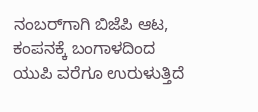ನಂಬರ್‌ಗಾಗಿ ಬಿಜೆಪಿ ಆಟ, ಕಂಪನಕ್ಕೆ ಬಂಗಾಳದಿಂದ ಯುಪಿ ವರೆಗೂ ಉರುಳುತ್ತಿದೆ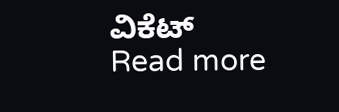ವಿಕೆಟ್
Read more